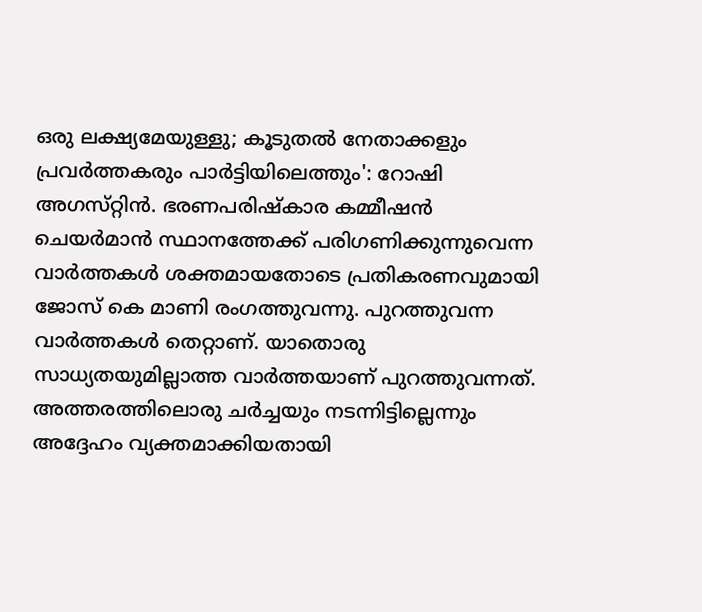ഒരു ലക്ഷ്യമേയുള്ളു; കൂടുതൽ നേതാക്കളും പ്രവർത്തകരും പാർട്ടിയിലെത്തും': റോഷി അഗസ്‌റ്റിൻ. ഭരണപരിഷ്‌കാര കമ്മീഷൻ ചെയർമാൻ സ്ഥാനത്തേക്ക് പരിഗണിക്കുന്നുവെന്ന വാർത്തകൾ ശക്തമായതോടെ പ്രതികരണവുമായി ജോസ് കെ മാണി രംഗത്തുവന്നു. പുറത്തുവന്ന വാർത്തകൾ തെറ്റാണ്. യാതൊരു സാധ്യതയുമില്ലാത്ത വാർത്തയാണ് പുറത്തുവന്നത്. അത്തരത്തിലൊരു ചർച്ചയും നടന്നിട്ടില്ലെന്നും അദ്ദേഹം വ്യക്തമാക്കിയതായി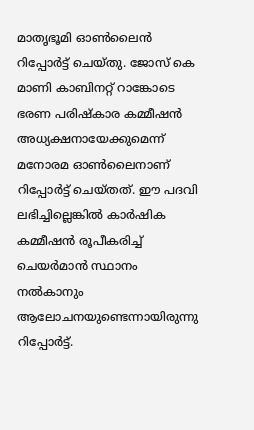മാതൃഭൂമി ഓൺലൈൻ റിപ്പോർട്ട് ചെയ്‌തു. ജോസ് കെ മാണി കാബിനറ്റ് റാങ്കോടെ ഭരണ പരിഷ്‌കാര കമ്മീഷൻ അധ്യക്ഷനായേക്കുമെന്ന് മനോരമ ഓൺലൈനാണ് റിപ്പോർട്ട് ചെയ്‌തത്. ഈ പദവി ലഭിച്ചില്ലെങ്കിൽ കാർഷിക കമ്മീഷൻ രൂപീകരിച്ച് ചെയർമാൻ സ്ഥാനം നൽകാനും ആലോചനയുണ്ടെന്നായിരുന്നു റിപ്പോർട്ട്.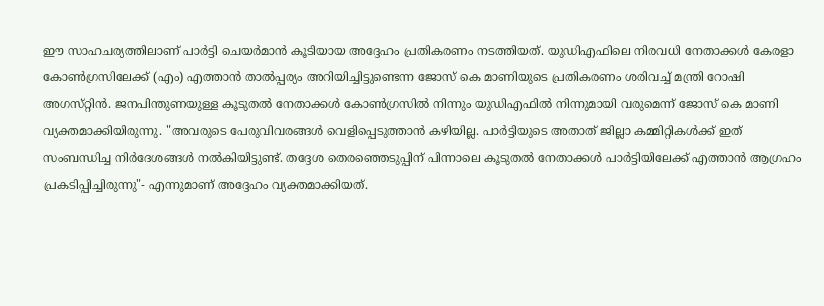ഈ സാഹചര്യത്തിലാണ് പാർട്ടി ചെയർമാൻ കൂടിയായ അദ്ദേഹം പ്രതികരണം നടത്തിയത്. യുഡിഎഫിലെ നിരവധി നേതാക്കൾ കേരളാ കോൺഗ്രസിലേക്ക് (എം) എത്താൻ താൽപ്പര്യം അറിയിച്ചിട്ടുണ്ടെന്ന ജോസ് കെ മാണിയുടെ പ്രതികരണം ശരിവച്ച് മന്ത്രി റോഷി അഗസ്‌റ്റിൻ. ജനപിന്തുണയുള്ള കൂടുതൽ നേതാക്കൾ കോൺഗ്രസിൽ നിന്നും യുഡിഎഫിൽ നിന്നുമായി വരുമെന്ന് ജോസ് കെ മാണി വ്യക്തമാക്കിയിരുന്നു. "അവരുടെ പേരുവിവരങ്ങൾ വെളിപ്പെടുത്താൻ കഴിയില്ല. പാർട്ടിയുടെ അതാത് ജില്ലാ കമ്മിറ്റികൾക്ക് ഇത് സംബന്ധിച്ച നിർദേശങ്ങൾ നൽകിയിട്ടുണ്ട്. തദ്ദേശ തെരഞ്ഞെടുപ്പിന് പിന്നാലെ കൂടുതൽ നേതാക്കൾ പാർട്ടിയിലേക്ക് എത്താൻ ആഗ്രഹം പ്രകടിപ്പിച്ചിരുന്നു"- എന്നുമാണ് അദ്ദേഹം വ്യക്തമാക്കിയത്.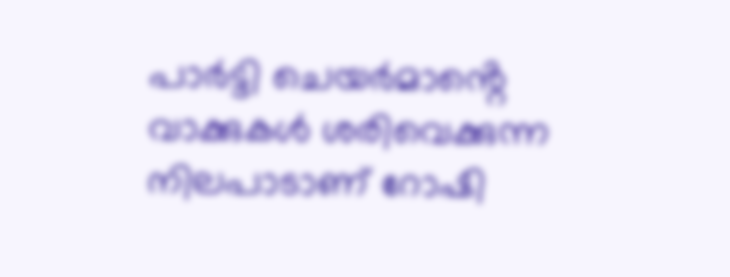പാർട്ടി ചെയർമാൻ്റെ വാക്കുകൾ ശരിവെക്കുന്ന നിലപാടാണ് റോഷി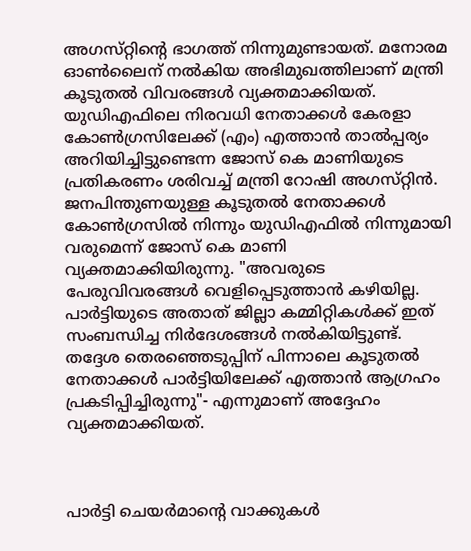അഗസ്‌റ്റിൻ്റെ ഭാഗത്ത് നിന്നുമുണ്ടായത്. മനോരമ ഓൺലൈന് നൽകിയ അഭിമുഖത്തിലാണ് മന്ത്രി കൂടുതൽ വിവരങ്ങൾ വ്യക്തമാക്കിയത്. യുഡിഎഫിലെ നിരവധി നേതാക്കൾ കേരളാ കോൺഗ്രസിലേക്ക് (എം) എത്താൻ താൽപ്പര്യം അറിയിച്ചിട്ടുണ്ടെന്ന ജോസ് കെ മാണിയുടെ പ്രതികരണം ശരിവച്ച് മന്ത്രി റോഷി അഗസ്‌റ്റിൻ. ജനപിന്തുണയുള്ള കൂടുതൽ നേതാക്കൾ കോൺഗ്രസിൽ നിന്നും യുഡിഎഫിൽ നിന്നുമായി വരുമെന്ന് ജോസ് കെ മാണി വ്യക്തമാക്കിയിരുന്നു. "അവരുടെ പേരുവിവരങ്ങൾ വെളിപ്പെടുത്താൻ കഴിയില്ല. പാർട്ടിയുടെ അതാത് ജില്ലാ കമ്മിറ്റികൾക്ക് ഇത് സംബന്ധിച്ച നിർദേശങ്ങൾ നൽകിയിട്ടുണ്ട്. തദ്ദേശ തെരഞ്ഞെടുപ്പിന് പിന്നാലെ കൂടുതൽ നേതാക്കൾ പാർട്ടിയിലേക്ക് എത്താൻ ആഗ്രഹം പ്രകടിപ്പിച്ചിരുന്നു"- എന്നുമാണ് അദ്ദേഹം വ്യക്തമാക്കിയത്.



പാർട്ടി ചെയർമാൻ്റെ വാക്കുകൾ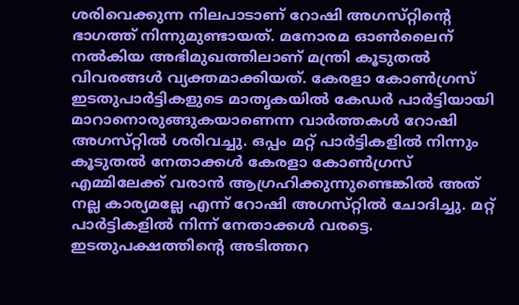ശരിവെക്കുന്ന നിലപാടാണ് റോഷി അഗസ്‌റ്റിൻ്റെ ഭാഗത്ത് നിന്നുമുണ്ടായത്. മനോരമ ഓൺലൈന് നൽകിയ അഭിമുഖത്തിലാണ് മന്ത്രി കൂടുതൽ വിവരങ്ങൾ വ്യക്തമാക്കിയത്. കേരളാ കോൺഗ്രസ് ഇടതുപാർട്ടികളുടെ മാതൃകയിൽ കേഡർ പാർട്ടിയായി മാറാനൊരുങ്ങുകയാണെന്ന വാർത്തകൾ റോഷി അഗസ്‌റ്റിൽ ശരിവച്ചു. ഒപ്പം മറ്റ് പാർട്ടികളിൽ നിന്നും കൂടുതൽ നേതാക്കൾ കേരളാ കോൺഗ്രസ് എമ്മിലേക്ക് വരാൻ ആഗ്രഹിക്കുന്നുണ്ടെങ്കിൽ അത് നല്ല കാര്യമല്ലേ എന്ന് റോഷി അഗസ്‌റ്റിൽ ചോദിച്ചു. മറ്റ് പാർട്ടികളിൽ നിന്ന് നേതാക്കൾ വരട്ടെ. ഇടതുപക്ഷത്തിൻ്റെ അടിത്തറ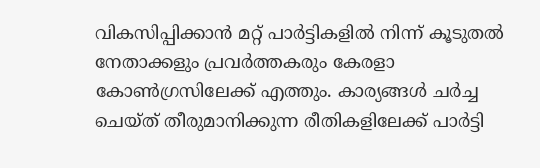വികസിപ്പിക്കാൻ മറ്റ് പാർട്ടികളിൽ നിന്ന് കൂടുതൽ നേതാക്കളും പ്രവർത്തകരും കേരളാ കോൺഗ്രസിലേക്ക് എത്തും. കാര്യങ്ങൾ ചർച്ച ചെയ്‌ത് തീരുമാനിക്കുന്ന രീതികളിലേക്ക് പാർട്ടി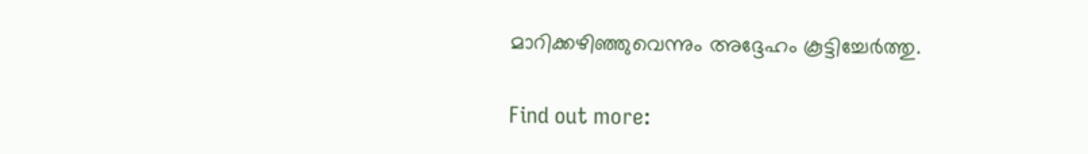മാറിക്കഴിഞ്ഞുവെന്നും അദ്ദേഹം കൂട്ടിച്ചേർത്തു.

Find out more: